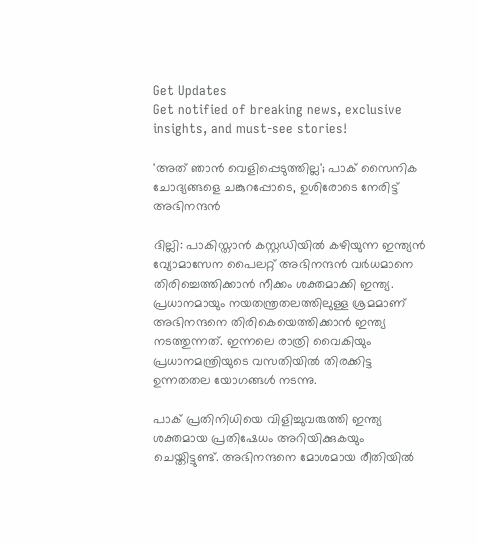Get Updates
Get notified of breaking news, exclusive insights, and must-see stories!

'അത് ഞാന്‍ വെളിപ്പെടുത്തില്ല'; പാക് സൈനിക ചോദ്യങ്ങളെ ചങ്കുറപ്പോടെ, ഉശിരോടെ നേരിട്ട് അഭിനന്ദന്‍

ദില്ലി: പാകിസ്താന്‍ കസ്റ്റഡിയില്‍ കഴിയുന്ന ഇന്ത്യന്‍ വ്യോമാസേന പൈലറ്റ് അഭിനന്ദന്‍ വര്‍ധമാനെ തിരിച്ചെത്തിക്കാന്‍ നീക്കം ശക്തമാക്കി ഇന്ത്യ. പ്രധാനമായും നയതന്ത്രതലത്തിലുള്ള ശ്രമമാണ് അഭിനന്ദനെ തിരികെയെത്തിക്കാന്‍ ഇന്ത്യ നടത്തുന്നത്. ഇന്നലെ രാത്രി വൈകിയും പ്രധാനമന്ത്രിയുടെ വസതിയില്‍ തിരക്കിട്ട ഉന്നതതല യോഗങ്ങള്‍ നടന്നു.

പാക് പ്രതിനിധിയെ വിളിച്ചുവരുത്തി ഇന്ത്യ ശക്തമായ പ്രതിഷേധം അറിയിക്കുകയും ചെയ്തിട്ടുണ്ട്. അഭിനന്ദനെ മോശമായ രീതിയില്‍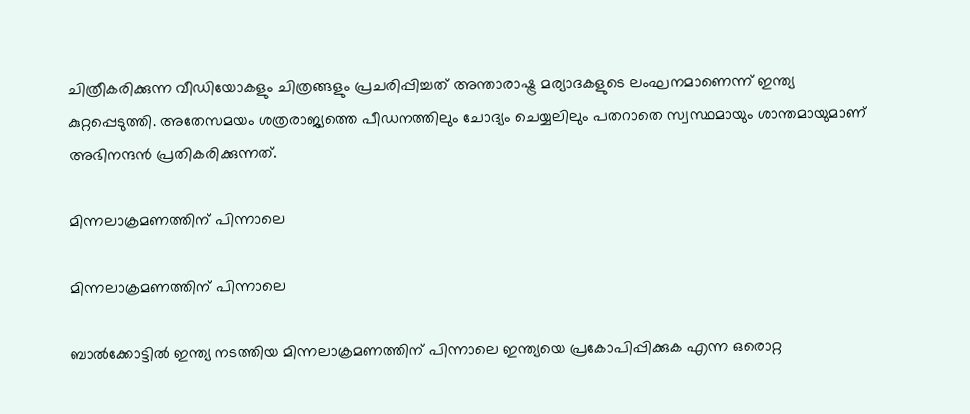ചിത്രീകരിക്കുന്ന വീഡിയോകളും ചിത്രങ്ങളും പ്രചരിപ്പിച്ചത് അന്താരാഷ്ട്ര മര്യാദകളുടെ ലംഘനമാണെന്ന് ഇന്ത്യ കുറ്റപ്പെടുത്തി. അതേസമയം ശത്രരാജ്യത്തെ പീഡനത്തിലും ചോദ്യം ചെയ്യലിലും പതറാതെ സ്വസ്ഥമായും ശാന്തമായുമാണ് അഭിനന്ദന്‍ പ്രതികരിക്കുന്നത്.

മിന്നലാക്രമണത്തിന് പിന്നാലെ

മിന്നലാക്രമണത്തിന് പിന്നാലെ

ബാല്‍ക്കോട്ടില്‍ ഇന്ത്യ നടത്തിയ മിന്നലാക്രമണത്തിന് പിന്നാലെ ഇന്ത്യയെ പ്രകോപിപ്പിക്കുക എന്ന ഒരൊറ്റ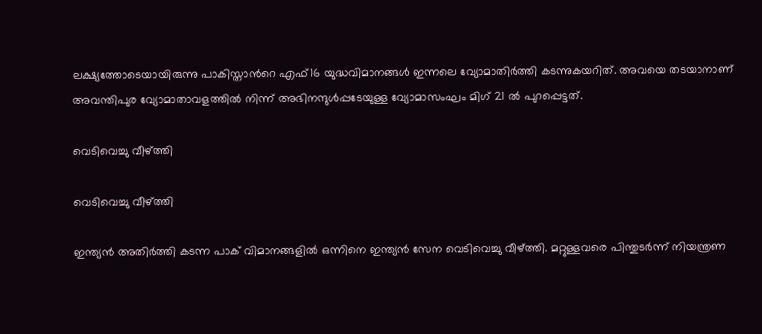ലക്ഷ്യത്തോടെയായിരുന്നു പാകിസ്താന്‍റെ എഫ്16 യുദ്ധവിമാനങ്ങള്‍ ഇന്നലെ വ്യോമാതിര്‍ത്തി കടന്നുകയറിത്. അവയെ തടയാനാണ് അവന്തിപുര വ്യോമാതാവളത്തില്‍ നിന്ന് അഭിനന്ദുള്‍പ്പടേയുള്ള വ്യോമാസംഘം മിഗ് 21 ല്‍ പുറപ്പെട്ടത്.

വെടിവെച്ചു വീഴ്ത്തി

വെടിവെച്ചു വീഴ്ത്തി

ഇന്ത്യന്‍ അതിര്‍ത്തി കടന്ന പാക് വിമാനങ്ങളില്‍ ഒന്നിനെ ഇന്ത്യന്‍ സേന വെടിവെച്ചു വീഴ്ത്തി. മറ്റുള്ളവരെ പിന്തുടര്‍ന്ന് നിയന്ത്രണ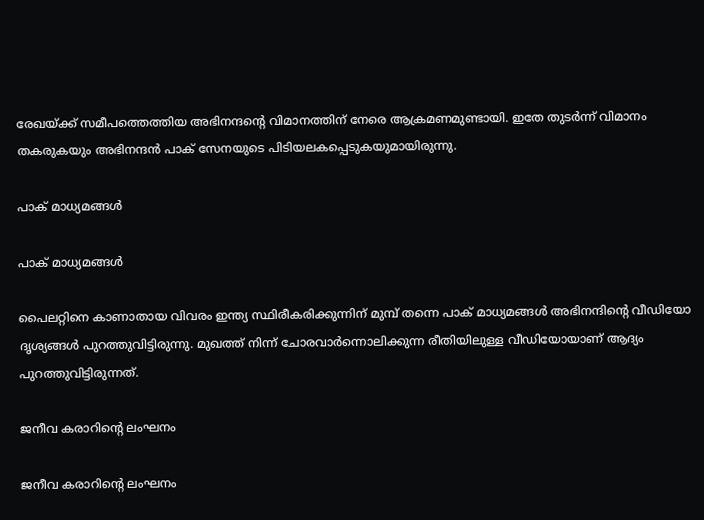രേഖയ്ക്ക് സമീപത്തെത്തിയ അഭിനന്ദന്‍റെ വിമാനത്തിന് നേരെ ആക്രമണമുണ്ടായി. ഇതേ തുടര്‍ന്ന് വിമാനം തകരുകയും അഭിനന്ദന്‍ പാക് സേനയുടെ പിടിയലകപ്പെടുകയുമായിരുന്നു.

പാക് മാധ്യമങ്ങള്‍

പാക് മാധ്യമങ്ങള്‍

പൈലറ്റിനെ കാണാതായ വിവരം ഇന്ത്യ സ്ഥിരീകരിക്കുന്നിന് മുമ്പ് തന്നെ പാക് മാധ്യമങ്ങള്‍ അഭിനന്ദിന്‍റെ വീഡിയോ ദൃശ്യങ്ങള്‍ പുറത്തുവിട്ടിരുന്നു. മുഖത്ത് നിന്ന് ചോരവാര്‍ന്നൊലിക്കുന്ന രീതിയിലുള്ള വീഡിയോയാണ് ആദ്യം പുറത്തുവിട്ടിരുന്നത്.

ജനീവ കരാറിന്‍റെ ലംഘനം

ജനീവ കരാറിന്‍റെ ലംഘനം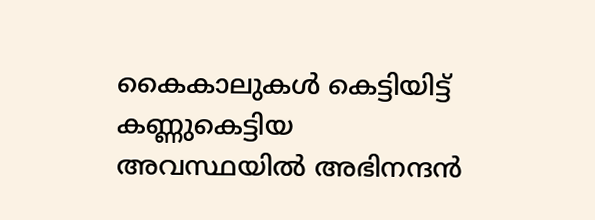കൈകാലുകള്‍ കെട്ടിയിട്ട് കണ്ണുകെട്ടിയ അവസ്ഥയില്‍ അഭിനന്ദന്‍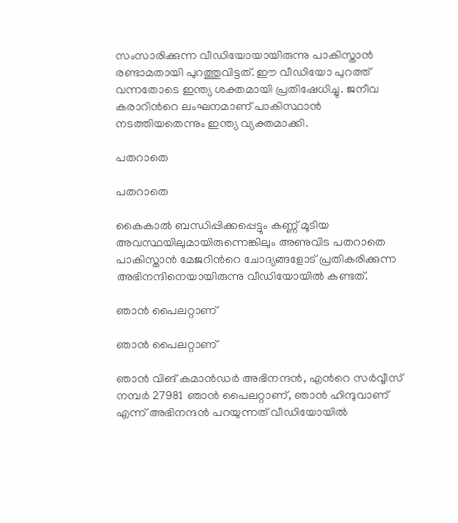സംസാരിക്കുന്ന വീഡിയോയായിരുന്നു പാകിസ്താന്‍ രണ്ടാമതായി പുറത്തുവിട്ടത്. ഈ വീഡിയോ പുറത്ത് വന്നതോടെ ഇന്ത്യ ശക്തമായി പ്രതിഷേധിച്ചു. ജനീവ കരാറിന്‍റെ ലംഘനമാണ് പാകിസ്ഥാന്‍ നടത്തിയതെന്നും ഇന്ത്യ വ്യക്തമാക്കി.

പതറാതെ

പതറാതെ

കൈകാല്‍ ബന്ധിപ്പിക്കപ്പെട്ടും കണ്ണ് മൂടിയ അവസ്ഥയിലുമായിരുന്നെങ്കിലും അണുവിട പതറാതെ പാകിസ്താന്‍ മേജറിന്‍റെ ചോദ്യങ്ങളോട് പ്രതികരിക്കുന്ന അഭിനന്ദിനെയായിരുന്നു വീഡിയോയില്‍ കണ്ടത്.

ഞാന്‍ പൈലറ്റാണ്

ഞാന്‍ പൈലറ്റാണ്

ഞാന്‍ വിങ് കമാന്‍ഡര്‍ അഭിനന്ദന്‍, എന്‍റെ സര്‍വ്വീസ് നമ്പര്‍ 27981 ഞാന്‍ പൈലറ്റാണ്, ഞാന്‍ ഹിന്ദുവാണ് എന്ന് അഭിനന്ദന്‍ പറയുന്നത് വീഡിയോയില്‍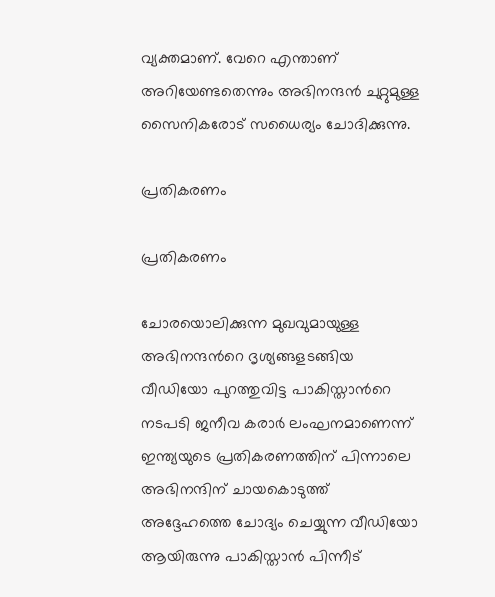വ്യക്തമാണ്. വേറെ എന്താണ് അറിയേണ്ടതെന്നും അഭിനന്ദന്‍ ചുറ്റുമുള്ള സൈനികരോട് സധൈര്യം ചോദിക്കുന്നു.

പ്രതികരണം

പ്രതികരണം

ചോരയൊലിക്കുന്ന മുഖവുമായുള്ള അഭിനന്ദന്‍റെ ദൃശ്യങ്ങളടങ്ങിയ വീഡിയോ പുറത്തുവിട്ട പാകിസ്താന്‍റെ നടപടി ജനീവ കരാര്‍ ലംഘനമാണെന്ന് ഇന്ത്യയുടെ പ്രതികരണത്തിന് പിന്നാലെ അഭിനന്ദിന് ചായകൊടുത്ത് അദ്ദേഹത്തെ ചോദ്യം ചെയ്യുന്ന വീഡിയോ ആയിരുന്നു പാകിസ്താന്‍ പിന്നീട്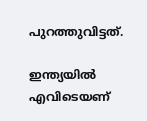പുറത്തുവിട്ടത്.

ഇന്ത്യയില്‍ എവിടെയണ്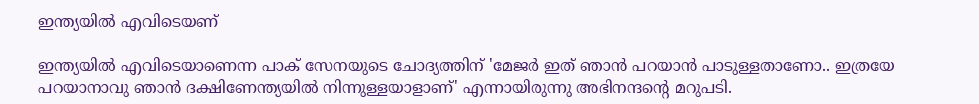ഇന്ത്യയില്‍ എവിടെയണ്

ഇന്ത്യയില്‍ എവിടെയാണെന്ന പാക് സേനയുടെ ചോദ്യത്തിന് 'മേജര്‍ ഇത് ഞാന്‍ പറയാന്‍ പാടുള്ളതാണോ.. ഇത്രയേ പറയാനാവു ഞാന്‍ ദക്ഷിണേന്ത്യയില്‍ നിന്നുള്ളയാളാണ്' എന്നായിരുന്നു അഭിനന്ദന്‍റെ മറുപടി.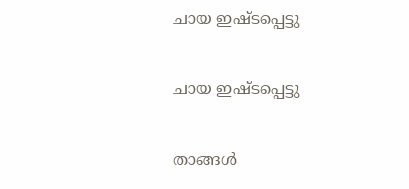ചായ ഇഷ്ടപ്പെട്ടു

ചായ ഇഷ്ടപ്പെട്ടു

താങ്ങള്‍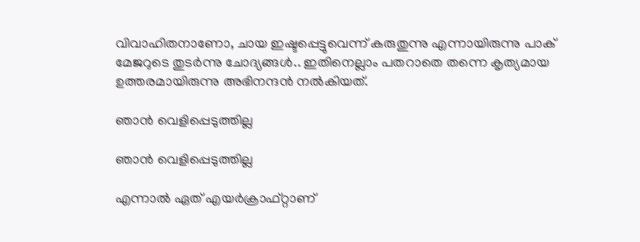വിവാഹിതനാണോ, ചായ ഇഷ്ടപ്പെട്ടുവെന്ന് കരുതുന്നു എന്നായിരുന്നു പാക് മേജറുടെ തുടര്‍ന്നു ചോദ്യങ്ങള്‍.. ഇതിനെല്ലാം പതറാതെ തന്നെ കൃത്യമായ ഉത്തരമായിരുന്നു അഭിനന്ദന്‍ നല്‍കിയത്.

ഞാന്‍ വെളിപ്പെടുത്തില്ല

ഞാന്‍ വെളിപ്പെടുത്തില്ല

എന്നാല്‍ ഏത് എയര്‍‌ക്രാഫ്റ്റാണ്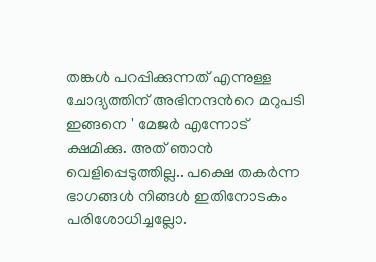തങ്കള്‍ പറപ്പിക്കുന്നത് എന്നുള്ള ചോദ്യത്തിന് അഭിനന്ദന്‍റെ മറുപടി ഇങ്ങനെ ' മേജര്‍ എന്നോട് ക്ഷമിക്കു. അത് ഞാന്‍ വെളിപ്പെടുത്തില്ല.. പക്ഷെ തകര്‍ന്ന ഭാഗങ്ങള്‍ നിങ്ങള്‍ ഇതിനോടകം പരിശോധിച്ചല്ലോ.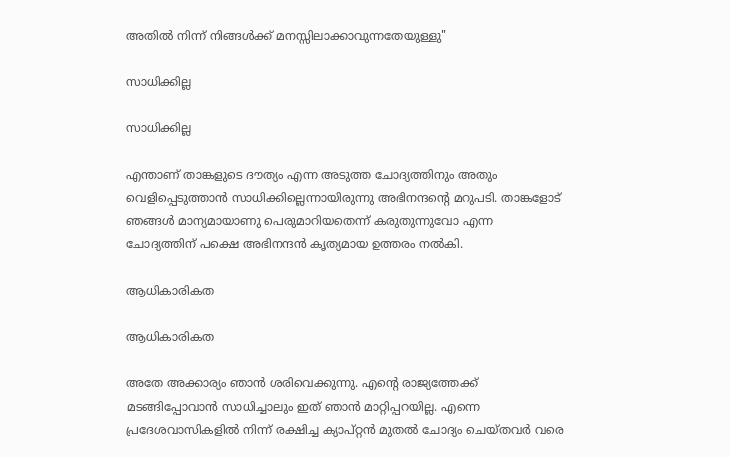അതില്‍ നിന്ന് നിങ്ങള്‍ക്ക് മനസ്സിലാക്കാവുന്നതേയുള്ളു"

സാധിക്കില്ല

സാധിക്കില്ല

എന്താണ് താങ്കളുടെ ദൗത്യം എന്ന അടുത്ത ചോദ്യത്തിനും അതും വെളിപ്പെടുത്താന്‍ സാധിക്കില്ലെന്നായിരുന്നു അഭിനന്ദന്‍റെ മറുപടി. താങ്കളോട് ഞങ്ങള്‍ മാന്യമായാണു പെരുമാറിയതെന്ന് കരുതുന്നുവോ എന്ന ചോദ്യത്തിന് പക്ഷെ അഭിനന്ദന്‍ കൃത്യമായ ഉത്തരം നല്‍കി.

ആധികാരികത

ആധികാരികത

അതേ അക്കാര്യം ഞാന്‍ ശരിവെക്കുന്നു. എന്‍റെ രാജ്യത്തേക്ക് മടങ്ങിപ്പോവാന്‍ സാധിച്ചാലും ഇത് ഞാന്‍ മാറ്റിപ്പറയില്ല. എന്നെ പ്രദേശവാസികളില്‍ നിന്ന് രക്ഷിച്ച ക്യാപ്റ്റന്‍ മുതല്‍ ചോദ്യം ചെയ്തവര്‍ വരെ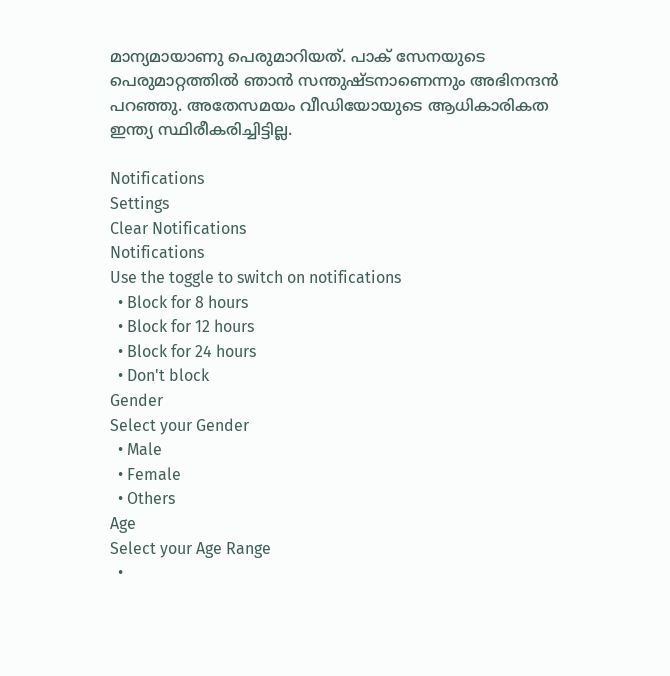മാന്യമായാണു പെരുമാറിയത്. പാക് സേനയുടെ പെരുമാറ്റത്തില്‍ ഞാന്‍ സന്തുഷ്ടനാണെന്നും അഭിനന്ദന്‍ പറഞ്ഞു. അതേസമയം വീഡിയോയുടെ ആധികാരികത ഇന്ത്യ സ്ഥിരീകരിച്ചിട്ടില്ല.

Notifications
Settings
Clear Notifications
Notifications
Use the toggle to switch on notifications
  • Block for 8 hours
  • Block for 12 hours
  • Block for 24 hours
  • Don't block
Gender
Select your Gender
  • Male
  • Female
  • Others
Age
Select your Age Range
  •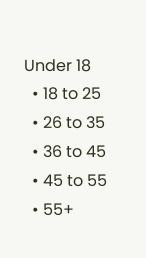Under 18
  • 18 to 25
  • 26 to 35
  • 36 to 45
  • 45 to 55
  • 55+